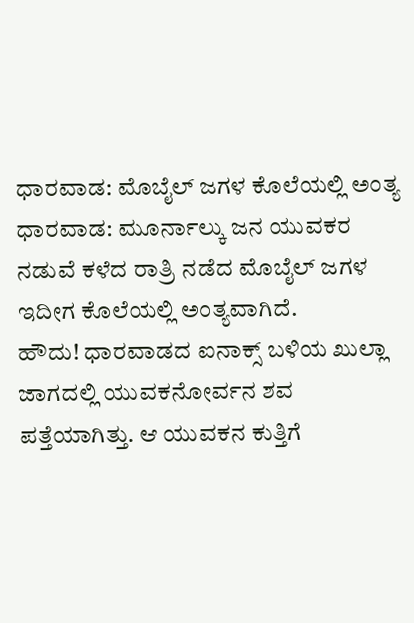ಧಾರವಾಡ: ಮೊಬೈಲ್ ಜಗಳ ಕೊಲೆಯಲ್ಲಿ ಅಂತ್ಯ
ಧಾರವಾಡ: ಮೂರ್ನಾಲ್ಕು ಜನ ಯುವಕರ ನಡುವೆ ಕಳೆದ ರಾತ್ರಿ ನಡೆದ ಮೊಬೈಲ್ ಜಗಳ ಇದೀಗ ಕೊಲೆಯಲ್ಲಿ ಅಂತ್ಯವಾಗಿದೆ.
ಹೌದು! ಧಾರವಾಡದ ಐನಾಕ್ಸ್ ಬಳಿಯ ಖುಲ್ಲಾ ಜಾಗದಲ್ಲಿ ಯುವಕನೋರ್ವನ ಶವ ಪತ್ತೆಯಾಗಿತ್ತು. ಆ ಯುವಕನ ಕುತ್ತಿಗೆ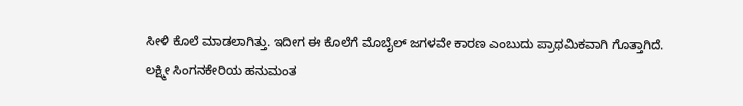ಸೀಳಿ ಕೊಲೆ ಮಾಡಲಾಗಿತ್ತು. ಇದೀಗ ಈ ಕೊಲೆಗೆ ಮೊಬೈಲ್ ಜಗಳವೇ ಕಾರಣ ಎಂಬುದು ಪ್ರಾಥಮಿಕವಾಗಿ ಗೊತ್ತಾಗಿದೆ.
ಲಕ್ಷ್ಮೀ ಸಿಂಗನಕೇರಿಯ ಹನುಮಂತ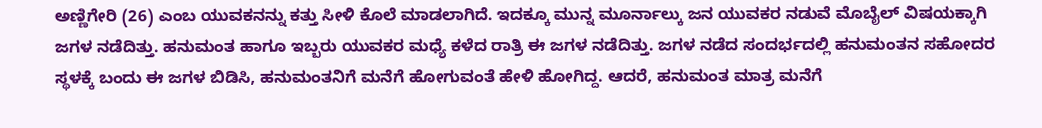ಅಣ್ಣಿಗೇರಿ (26) ಎಂಬ ಯುವಕನನ್ನು ಕತ್ತು ಸೀಳಿ ಕೊಲೆ ಮಾಡಲಾಗಿದೆ. ಇದಕ್ಕೂ ಮುನ್ನ ಮೂರ್ನಾಲ್ಕು ಜನ ಯುವಕರ ನಡುವೆ ಮೊಬೈಲ್ ವಿಷಯಕ್ಕಾಗಿ ಜಗಳ ನಡೆದಿತ್ತು. ಹನುಮಂತ ಹಾಗೂ ಇಬ್ಬರು ಯುವಕರ ಮಧ್ಯೆ ಕಳೆದ ರಾತ್ರಿ ಈ ಜಗಳ ನಡೆದಿತ್ತು. ಜಗಳ ನಡೆದ ಸಂದರ್ಭದಲ್ಲಿ ಹನುಮಂತನ ಸಹೋದರ ಸ್ಥಳಕ್ಕೆ ಬಂದು ಈ ಜಗಳ ಬಿಡಿಸಿ, ಹನುಮಂತನಿಗೆ ಮನೆಗೆ ಹೋಗುವಂತೆ ಹೇಳಿ ಹೋಗಿದ್ದ. ಆದರೆ, ಹನುಮಂತ ಮಾತ್ರ ಮನೆಗೆ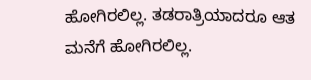ಹೋಗಿರಲಿಲ್ಲ. ತಡರಾತ್ರಿಯಾದರೂ ಆತ ಮನೆಗೆ ಹೋಗಿರಲಿಲ್ಲ.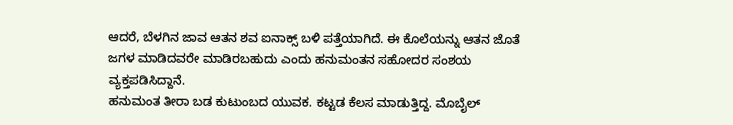ಆದರೆ, ಬೆಳಗಿನ ಜಾವ ಆತನ ಶವ ಐನಾಕ್ಸ್ ಬಳಿ ಪತ್ತೆಯಾಗಿದೆ. ಈ ಕೊಲೆಯನ್ನು ಆತನ ಜೊತೆ ಜಗಳ ಮಾಡಿದವರೇ ಮಾಡಿರಬಹುದು ಎಂದು ಹನುಮಂತನ ಸಹೋದರ ಸಂಶಯ ವ್ಯಕ್ತಪಡಿಸಿದ್ದಾನೆ.
ಹನುಮಂತ ತೀರಾ ಬಡ ಕುಟುಂಬದ ಯುವಕ. ಕಟ್ಟಡ ಕೆಲಸ ಮಾಡುತ್ತಿದ್ದ. ಮೊಬೈಲ್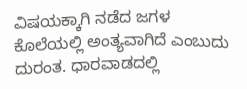ವಿಷಯಕ್ಕಾಗಿ ನಡೆದ ಜಗಳ ಕೊಲೆಯಲ್ಲಿ ಅಂತ್ಯವಾಗಿದೆ ಎಂಬುದು ದುರಂತ. ಧಾರವಾಡದಲ್ಲಿ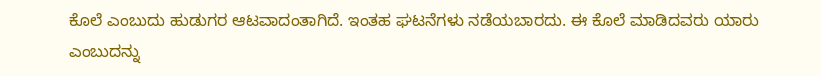ಕೊಲೆ ಎಂಬುದು ಹುಡುಗರ ಆಟವಾದಂತಾಗಿದೆ. ಇಂತಹ ಘಟನೆಗಳು ನಡೆಯಬಾರದು. ಈ ಕೊಲೆ ಮಾಡಿದವರು ಯಾರು ಎಂಬುದನ್ನು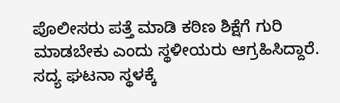ಪೊಲೀಸರು ಪತ್ತೆ ಮಾಡಿ ಕಠಿಣ ಶಿಕ್ಷೆಗೆ ಗುರಿ ಮಾಡಬೇಕು ಎಂದು ಸ್ಥಳೀಯರು ಆಗ್ರಹಿಸಿದ್ದಾರೆ.
ಸದ್ಯ ಘಟನಾ ಸ್ಥಳಕ್ಕೆ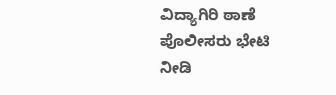ವಿದ್ಯಾಗಿರಿ ಠಾಣೆ ಪೊಲೀಸರು ಭೇಟಿ ನೀಡಿ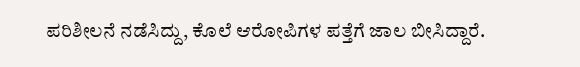ಪರಿಶೀಲನೆ ನಡೆಸಿದ್ದು, ಕೊಲೆ ಆರೋಪಿಗಳ ಪತ್ತೆಗೆ ಜಾಲ ಬೀಸಿದ್ದಾರೆ.